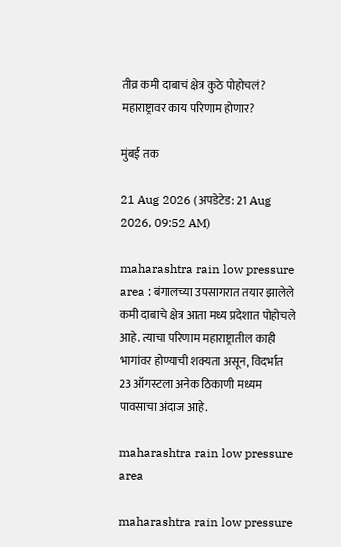तीव्र कमी दाबाचं क्षेत्र कुठे पोहोचलं? महाराष्ट्रावर काय परिणाम होणार?

मुंबई तक

21 Aug 2026 (अपडेटेड: 21 Aug 2026, 09:52 AM)

maharashtra rain low pressure area : बंगालच्या उपसागरात तयार झालेले कमी दाबाचे क्षेत्र आता मध्य प्रदेशात पोहोचले आहे. त्याचा परिणाम महाराष्ट्रातील काही भागांवर होण्याची शक्यता असून, विदर्भात 23 ऑगस्टला अनेक ठिकाणी मध्यम पावसाचा अंदाज आहे.

maharashtra rain low pressure area

maharashtra rain low pressure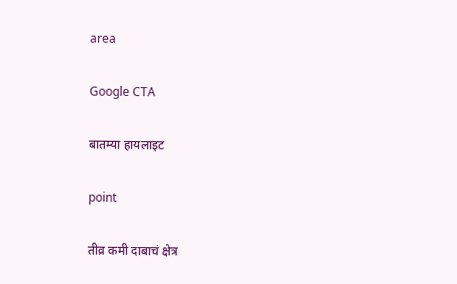area

Google CTA

बातम्या हायलाइट

point

तीव्र कमी दाबाचं क्षेत्र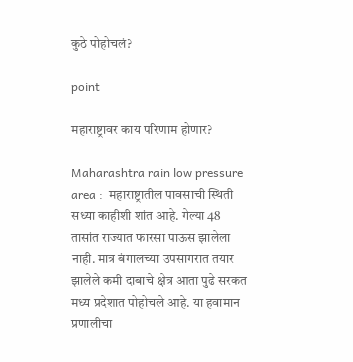कुठे पोहोचलं?

point

महाराष्ट्रावर काय परिणाम होणार?

Maharashtra rain low pressure area :  महाराष्ट्रातील पावसाची स्थिती सध्या काहीशी शांत आहे. गेल्या 48 तासांत राज्यात फारसा पाऊस झालेला नाही. मात्र बंगालच्या उपसागरात तयार झालेले कमी दाबाचे क्षेत्र आता पुढे सरकत मध्य प्रदेशात पोहोचले आहे. या हवामान प्रणालीचा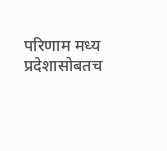परिणाम मध्य प्रदेशासोबतच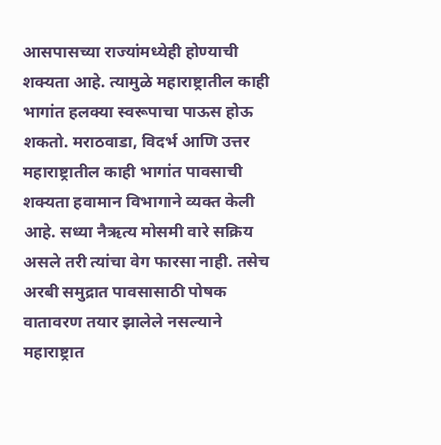आसपासच्या राज्यांमध्येही होण्याची शक्यता आहे. त्यामुळे महाराष्ट्रातील काही भागांत हलक्या स्वरूपाचा पाऊस होऊ शकतो. मराठवाडा, विदर्भ आणि उत्तर महाराष्ट्रातील काही भागांत पावसाची शक्यता हवामान विभागाने व्यक्त केली आहे. सध्या नैऋत्य मोसमी वारे सक्रिय असले तरी त्यांचा वेग फारसा नाही. तसेच अरबी समुद्रात पावसासाठी पोषक वातावरण तयार झालेले नसल्याने महाराष्ट्रात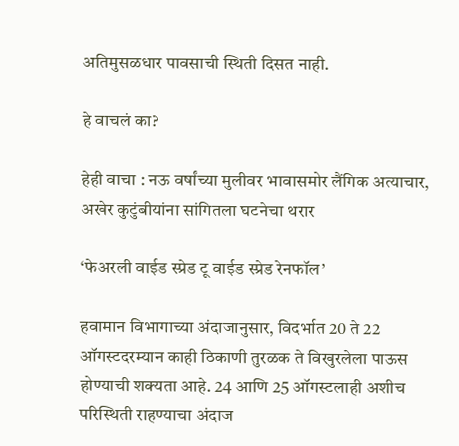अतिमुसळधार पावसाची स्थिती दिसत नाही.

हे वाचलं का?

हेही वाचा : नऊ वर्षांच्या मुलीवर भावासमोर लैंगिक अत्याचार, अखेर कुटुंबीयांना सांगितला घटनेचा थरार

‘फेअरली वाईड स्प्रेड टू वाईड स्प्रेड रेनफॉल’

हवामान विभागाच्या अंदाजानुसार, विदर्भात 20 ते 22 ऑगस्टदरम्यान काही ठिकाणी तुरळक ते विखुरलेला पाऊस होण्याची शक्यता आहे. 24 आणि 25 ऑगस्टलाही अशीच परिस्थिती राहण्याचा अंदाज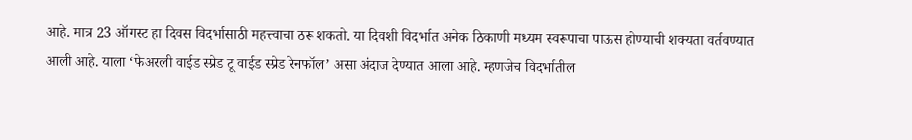आहे. मात्र 23 ऑगस्ट हा दिवस विदर्भासाठी महत्त्वाचा ठरू शकतो. या दिवशी विदर्भात अनेक ठिकाणी मध्यम स्वरूपाचा पाऊस होण्याची शक्यता वर्तवण्यात आली आहे. याला ‘फेअरली वाईड स्प्रेड टू वाईड स्प्रेड रेनफॉल’ असा अंदाज देण्यात आला आहे. म्हणजेच विदर्भातील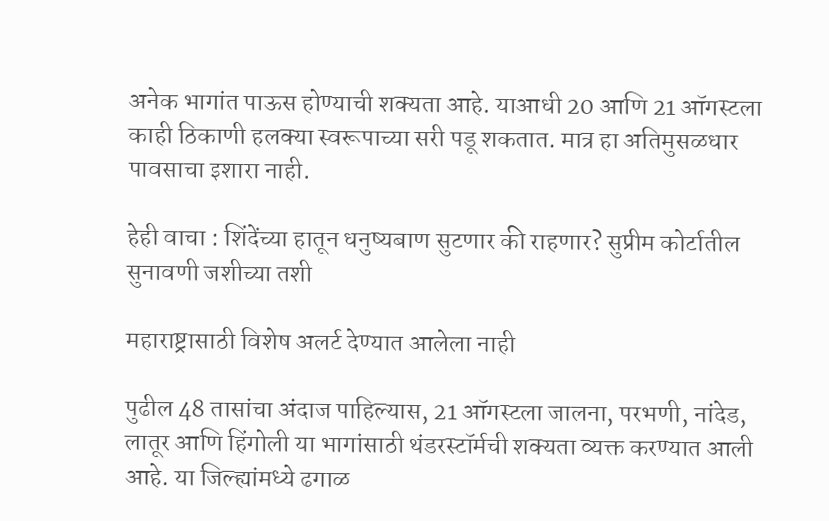अनेक भागांत पाऊस होण्याची शक्यता आहे. याआधी 20 आणि 21 ऑगस्टला काही ठिकाणी हलक्या स्वरूपाच्या सरी पडू शकतात. मात्र हा अतिमुसळधार पावसाचा इशारा नाही.

हेही वाचा : शिंदेंच्या हातून धनुष्यबाण सुटणार की राहणार? सुप्रीम कोर्टातील सुनावणी जशीच्या तशी

महाराष्ट्रासाठी विशेष अलर्ट देण्यात आलेला नाही

पुढील 48 तासांचा अंदाज पाहिल्यास, 21 ऑगस्टला जालना, परभणी, नांदेड, लातूर आणि हिंगोली या भागांसाठी थंडरस्टॉर्मची शक्यता व्यक्त करण्यात आली आहे. या जिल्ह्यांमध्ये ढगाळ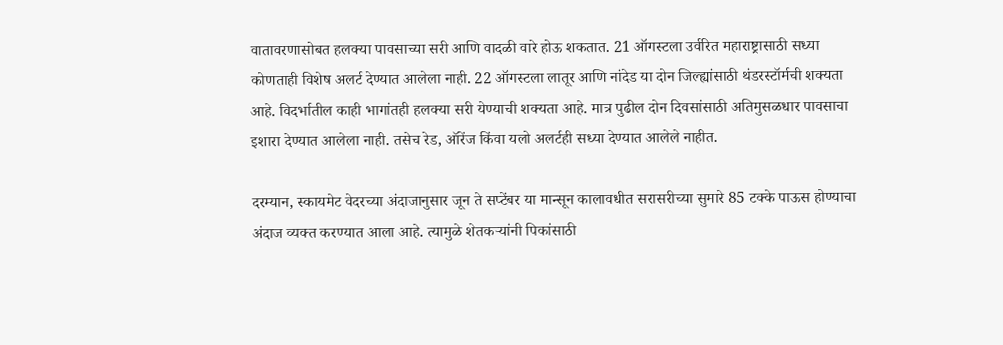वातावरणासोबत हलक्या पावसाच्या सरी आणि वादळी वारे होऊ शकतात. 21 ऑगस्टला उर्वरित महाराष्ट्रासाठी सध्या कोणताही विशेष अलर्ट देण्यात आलेला नाही. 22 ऑगस्टला लातूर आणि नांदेड या दोन जिल्ह्यांसाठी थंडरस्टॉर्मची शक्यता आहे. विदर्भातील काही भागांतही हलक्या सरी येण्याची शक्यता आहे. मात्र पुढील दोन दिवसांसाठी अतिमुसळधार पावसाचा इशारा देण्यात आलेला नाही. तसेच रेड, ऑरेंज किंवा यलो अलर्टही सध्या देण्यात आलेले नाहीत.

दरम्यान, स्कायमेट वेदरच्या अंदाजानुसार जून ते सप्टेंबर या मान्सून कालावधीत सरासरीच्या सुमारे 85 टक्के पाऊस होण्याचा अंदाज व्यक्त करण्यात आला आहे. त्यामुळे शेतकऱ्यांनी पिकांसाठी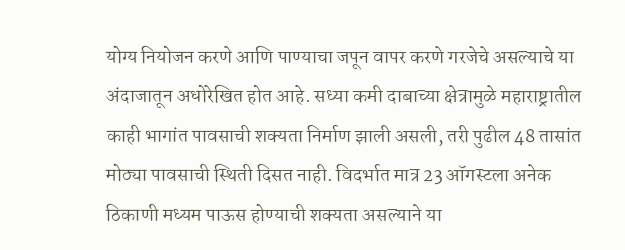योग्य नियोजन करणे आणि पाण्याचा जपून वापर करणे गरजेचे असल्याचे या अंदाजातून अधोरेखित होत आहे. सध्या कमी दाबाच्या क्षेत्रामुळे महाराष्ट्रातील काही भागांत पावसाची शक्यता निर्माण झाली असली, तरी पुढील 48 तासांत मोठ्या पावसाची स्थिती दिसत नाही. विदर्भात मात्र 23 ऑगस्टला अनेक ठिकाणी मध्यम पाऊस होण्याची शक्यता असल्याने या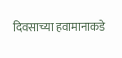दिवसाच्या हवामानाकडे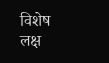विशेष लक्ष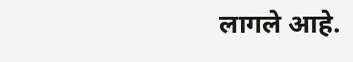लागले आहे.